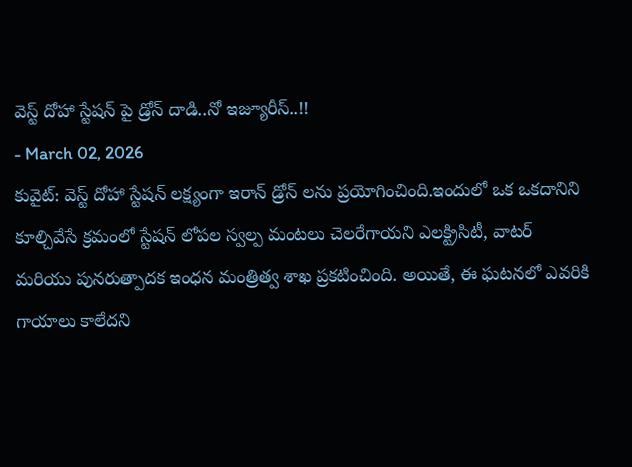వెస్ట్ దోహా స్టేషన్ పై డ్రోన్ దాడి..నో ఇజ్యూరీస్..!!
- March 02, 2026
కువైట్: వెస్ట్ దోహా స్టేషన్ లక్ష్యంగా ఇరాన్ డ్రోన్ లను ప్రయోగించింది.ఇందులో ఒక ఒకదానిని కూల్చివేసే క్రమంలో స్టేషన్ లోపల స్వల్ప మంటలు చెలరేగాయని ఎలక్ట్రిసిటీ, వాటర్ మరియు పునరుత్పాదక ఇంధన మంత్రిత్వ శాఖ ప్రకటించింది. అయితే, ఈ ఘటనలో ఎవరికి గాయాలు కాలేదని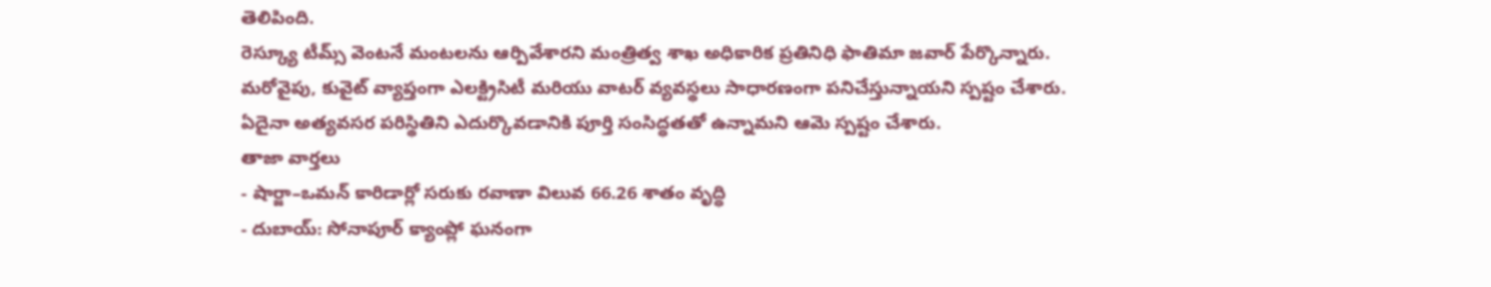తెలిపింది.
రెస్క్యూ టీమ్స్ వెంటనే మంటలను ఆర్పివేశారని మంత్రిత్వ శాఖ అధికారిక ప్రతినిధి ఫాతిమా జవార్ పేర్కొన్నారు. మరోవైపు, కువైట్ వ్యాప్తంగా ఎలక్ట్రిసిటీ మరియు వాటర్ వ్యవస్థలు సాధారణంగా పనిచేస్తున్నాయని స్పష్టం చేశారు. ఏదైనా అత్యవసర పరిస్థితిని ఎదుర్కొవడానికి పూర్తి సంసిద్ధతతో ఉన్నామని ఆమె స్పష్టం చేశారు.
తాజా వార్తలు
- షార్జా–ఒమన్ కారిడార్లో సరుకు రవాణా విలువ 66.26 శాతం వృద్ధి
- దుబాయ్: సోనాపూర్ క్యాంప్లో ఘనంగా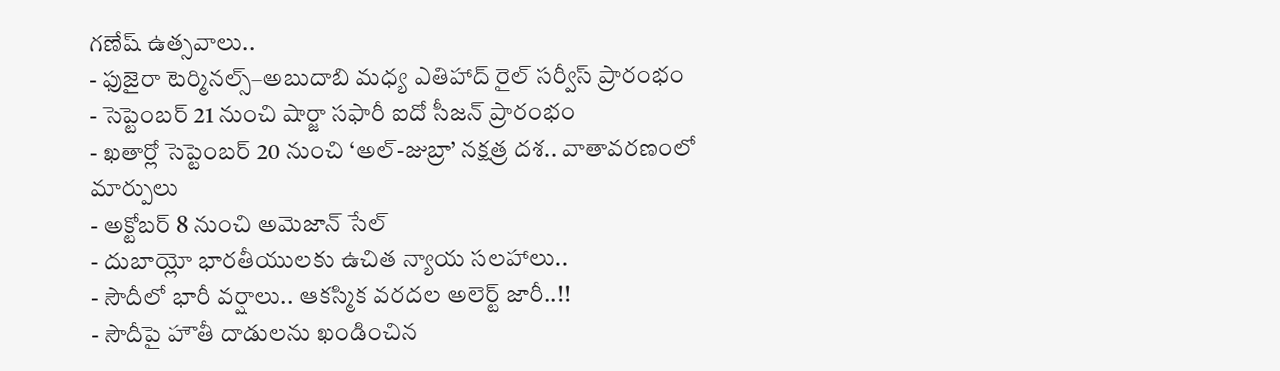గణేష్ ఉత్సవాలు..
- ఫుజైరా టెర్మినల్స్–అబుదాబి మధ్య ఎతిహాద్ రైల్ సర్వీస్ ప్రారంభం
- సెప్టెంబర్ 21 నుంచి షార్జా సఫారీ ఐదో సీజన్ ప్రారంభం
- ఖతార్లో సెప్టెంబర్ 20 నుంచి ‘అల్-జుబ్రా’ నక్షత్ర దశ.. వాతావరణంలో మార్పులు
- అక్టోబర్ 8 నుంచి అమెజాన్ సేల్
- దుబాయ్లో భారతీయులకు ఉచిత న్యాయ సలహాలు..
- సౌదీలో భారీ వర్షాలు.. ఆకస్మిక వరదల అలెర్ట్ జారీ..!!
- సౌదీపై హౌతీ దాడులను ఖండించిన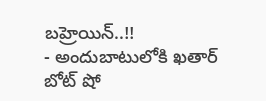బహ్రెయిన్..!!
- అందుబాటులోకి ఖతార్ బోట్ షో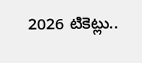2026 టికెట్లు..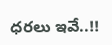ధరలు ఇవే..!!